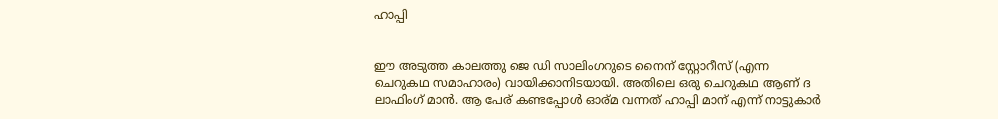ഹാപ്പി


ഈ അടുത്ത കാലത്തു ജെ ഡി സാലിംഗറുടെ നൈന് സ്റ്റോറീസ് (എന്ന ചെറുകഥ സമാഹാരം) വായിക്കാനിടയായി. അതിലെ ഒരു ചെറുകഥ ആണ് ദ ലാഫിംഗ് മാൻ. ആ പേര് കണ്ടപ്പോൾ ഓര്മ വന്നത് ഹാപ്പി മാന് എന്ന് നാട്ടുകാർ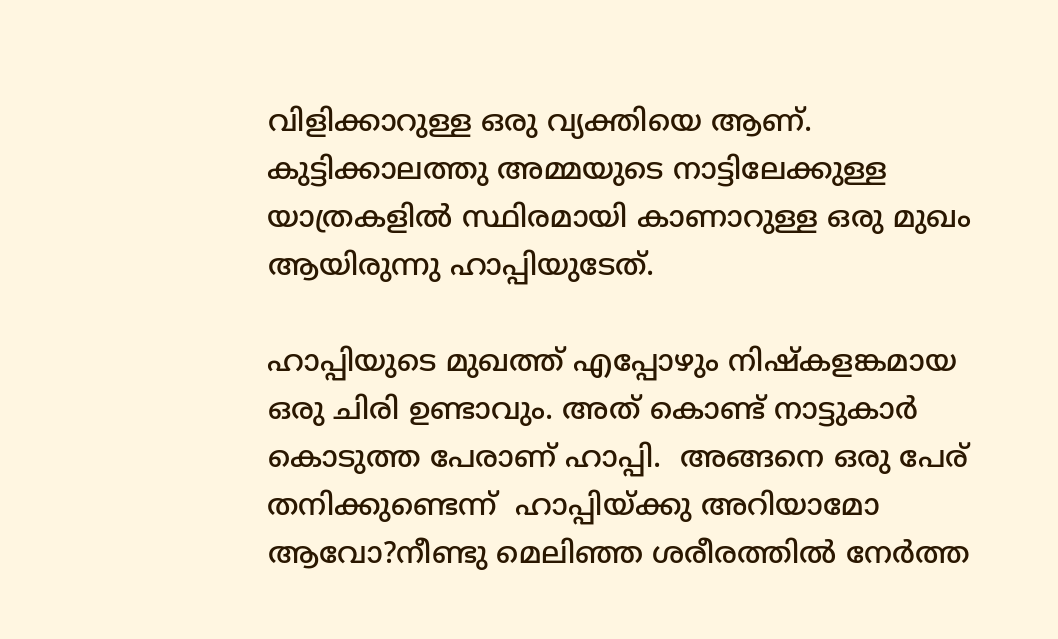വിളിക്കാറുള്ള ഒരു വ്യക്തിയെ ആണ്.  കുട്ടിക്കാലത്തു അമ്മയുടെ നാട്ടിലേക്കുള്ള യാത്രകളിൽ സ്ഥിരമായി കാണാറുള്ള ഒരു മുഖം ആയിരുന്നു ഹാപ്പിയുടേത്.

ഹാപ്പിയുടെ മുഖത്ത് എപ്പോഴും നിഷ്കളങ്കമായ ഒരു ചിരി ഉണ്ടാവും. അത് കൊണ്ട് നാട്ടുകാർ കൊടുത്ത പേരാണ് ഹാപ്പി.  അങ്ങനെ ഒരു പേര്  തനിക്കുണ്ടെന്ന്  ഹാപ്പിയ്ക്കു അറിയാമോ ആവോ?നീണ്ടു മെലിഞ്ഞ ശരീരത്തിൽ നേർത്ത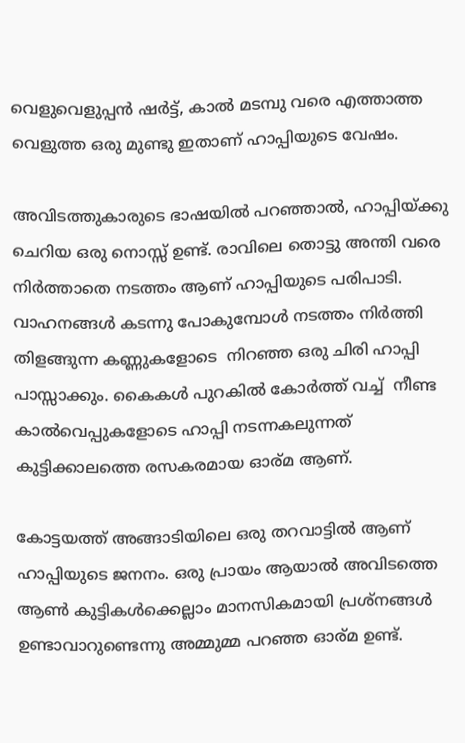വെളുവെളുപ്പൻ ഷർട്ട്, കാൽ മടമ്പു വരെ എത്താത്ത വെളുത്ത ഒരു മുണ്ടു ഇതാണ് ഹാപ്പിയുടെ വേഷം.

അവിടത്തുകാരുടെ ഭാഷയിൽ പറഞ്ഞാൽ, ഹാപ്പിയ്ക്കു ചെറിയ ഒരു നൊസ്സ് ഉണ്ട്. രാവിലെ തൊട്ടു അന്തി വരെ നിർത്താതെ നടത്തം ആണ് ഹാപ്പിയുടെ പരിപാടി. വാഹനങ്ങൾ കടന്നു പോകുമ്പോൾ നടത്തം നിർത്തി തിളങ്ങുന്ന കണ്ണുകളോടെ  നിറഞ്ഞ ഒരു ചിരി ഹാപ്പി പാസ്സാക്കും. കൈകൾ പുറകിൽ കോർത്ത് വച്ച്  നീണ്ട കാൽവെപ്പുകളോടെ ഹാപ്പി നടന്നകലുന്നത്  കുട്ടിക്കാലത്തെ രസകരമായ ഓര്മ ആണ്.

കോട്ടയത്ത് അങ്ങാടിയിലെ ഒരു തറവാട്ടിൽ ആണ് ഹാപ്പിയുടെ ജനനം. ഒരു പ്രായം ആയാൽ അവിടത്തെ ആൺ കുട്ടികൾക്കെല്ലാം മാനസികമായി പ്രശ്നങ്ങൾ ഉണ്ടാവാറുണ്ടെന്നു അമ്മുമ്മ പറഞ്ഞ ഓര്മ ഉണ്ട്.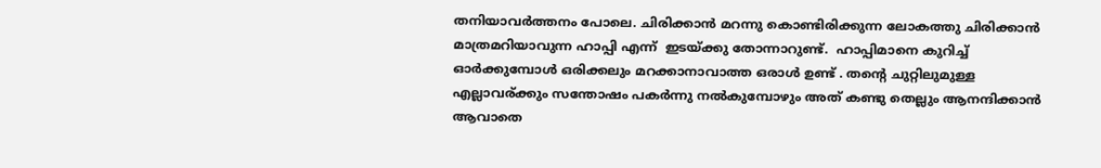തനിയാവർത്തനം പോലെ. ചിരിക്കാൻ മറന്നു കൊണ്ടിരിക്കുന്ന ലോകത്തു ചിരിക്കാൻ മാത്രമറിയാവുന്ന ഹാപ്പി എന്ന്  ഇടയ്ക്കു തോന്നാറുണ്ട്.  ഹാപ്പിമാനെ കുറിച്ച് ഓർക്കുമ്പോൾ ഒരിക്കലും മറക്കാനാവാത്ത ഒരാൾ ഉണ്ട് . തന്റെ ചുറ്റിലുമുള്ള എല്ലാവര്ക്കും സന്തോഷം പകർന്നു നൽകുമ്പോഴും അത് കണ്ടു തെല്ലും ആനന്ദിക്കാൻ ആവാതെ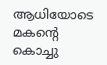ആധിയോടെ മകന്റെ കൊച്ചു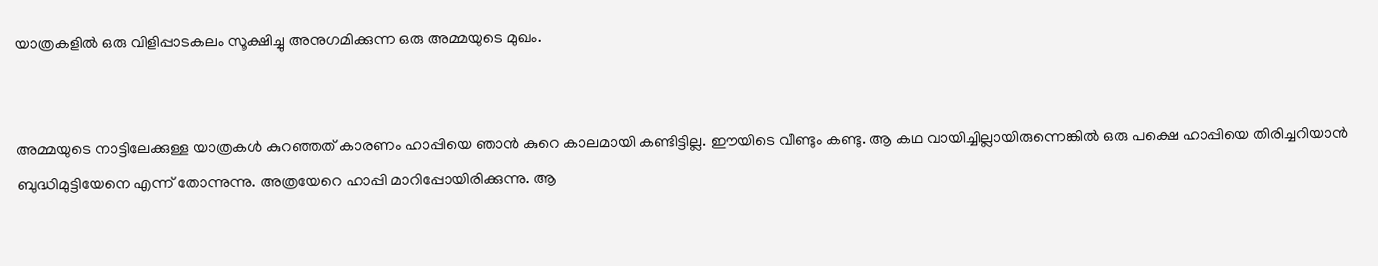യാത്രകളിൽ ഒരു വിളിപ്പാടകലം സൂക്ഷിച്ചു അനുഗമിക്കുന്ന ഒരു അമ്മയുടെ മുഖം.


അമ്മയുടെ നാട്ടിലേക്കുള്ള യാത്രകൾ കുറഞ്ഞത് കാരണം ഹാപ്പിയെ ഞാൻ കുറെ കാലമായി കണ്ടിട്ടില്ല. ഈയിടെ വീണ്ടും കണ്ടു. ആ കഥ വായിച്ചില്ലായിരുന്നെങ്കിൽ ഒരു പക്ഷെ ഹാപ്പിയെ തിരിച്ചറിയാൻ ബുദ്ധിമുട്ടിയേനെ എന്ന് തോന്നുന്നു. അത്രയേറെ ഹാപ്പി മാറിപ്പോയിരിക്കുന്നു. ആ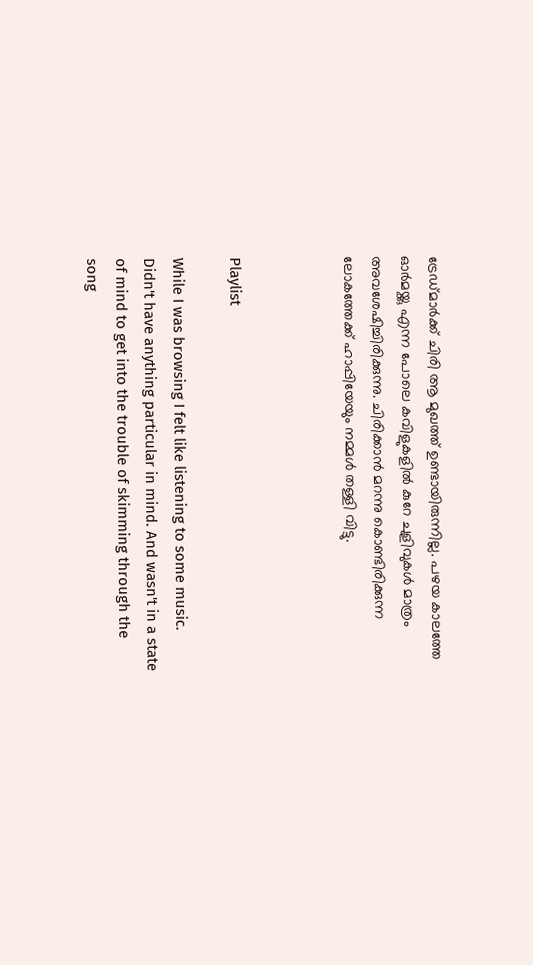ട്രേഡ്മാർക്ക് ചിരി ആ മുഖത്ത് ഉണ്ടായിരുന്നില്ല. പഴയ കാലത്തേ ഓർമയ്ക്കു എന്ന പോലെ കവിളുകളിൽ കുറേ ചുളിവുകൾ മാത്രം അവശേഷിച്ചിരിക്കുന്നു. ചിരിക്കാൻ മറന്നു കൊണ്ടിരിക്കുന്ന ലോകത്തേക്ക് ഹാപ്പിയേയും നമ്മൾ തള്ളി വിട്ടു.



Playlist

While I was browsing I felt like listening to some music. Didn't have anything particular in mind. And wasn't in a state of mind to get into the trouble of skimming through the song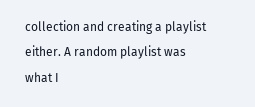collection and creating a playlist either. A random playlist was what I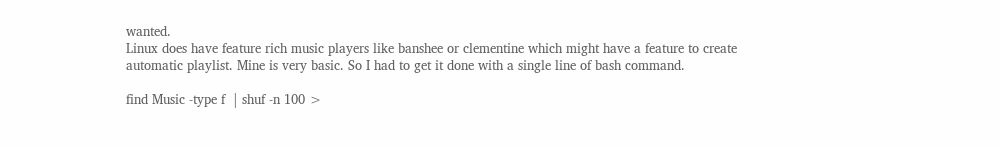wanted.
Linux does have feature rich music players like banshee or clementine which might have a feature to create automatic playlist. Mine is very basic. So I had to get it done with a single line of bash command.

find Music -type f  | shuf -n 100 >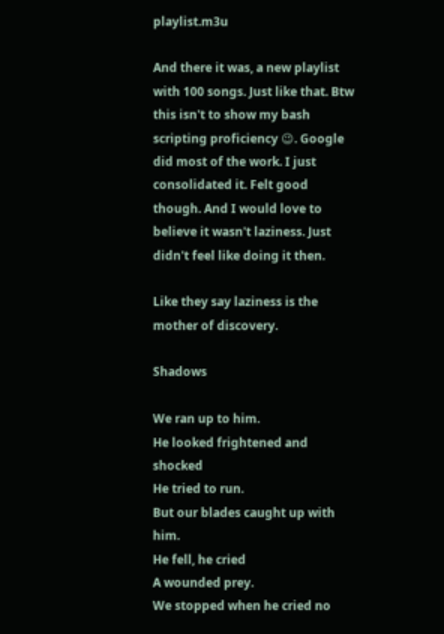playlist.m3u

And there it was, a new playlist with 100 songs. Just like that. Btw this isn't to show my bash scripting proficiency 😉. Google did most of the work. I just consolidated it. Felt good though. And I would love to believe it wasn't laziness. Just didn't feel like doing it then.

Like they say laziness is the mother of discovery.

Shadows

We ran up to him.
He looked frightened and shocked
He tried to run.
But our blades caught up with him.
He fell, he cried
A wounded prey.
We stopped when he cried no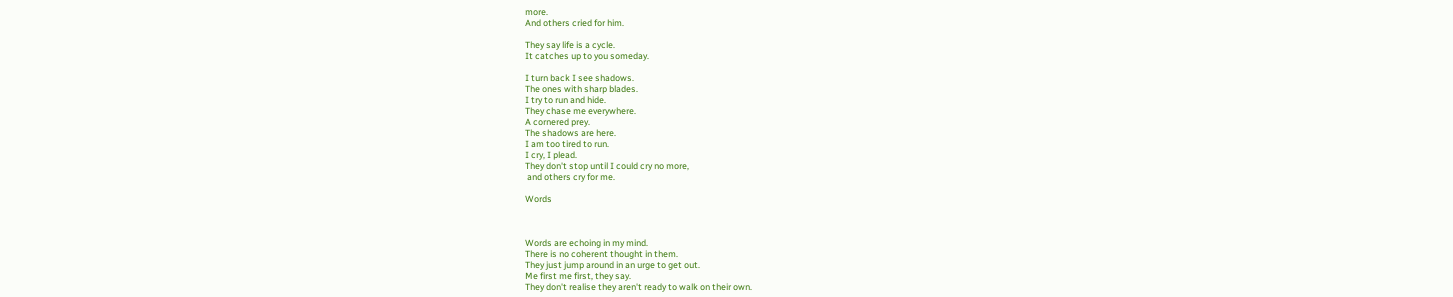more.
And others cried for him.

They say life is a cycle.
It catches up to you someday.

I turn back I see shadows.
The ones with sharp blades.
I try to run and hide.
They chase me everywhere.
A cornered prey.
The shadows are here.
I am too tired to run.
I cry, I plead.
They don't stop until I could cry no more,
 and others cry for me.

Words



Words are echoing in my mind.
There is no coherent thought in them.
They just jump around in an urge to get out.
Me first me first, they say.
They don't realise they aren't ready to walk on their own.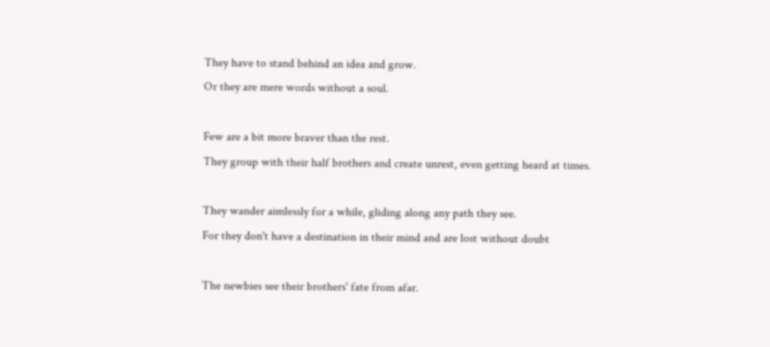They have to stand behind an idea and grow.
Or they are mere words without a soul.

Few are a bit more braver than the rest.
They group with their half brothers and create unrest, even getting heard at times.

They wander aimlessly for a while, gliding along any path they see.
For they don't have a destination in their mind and are lost without doubt

The newbies see their brothers' fate from afar.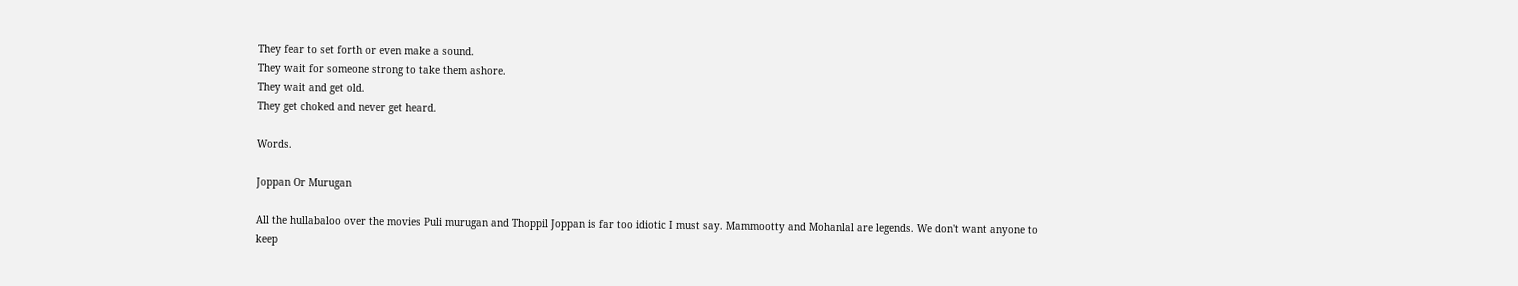They fear to set forth or even make a sound.
They wait for someone strong to take them ashore.
They wait and get old.
They get choked and never get heard.

Words.

Joppan Or Murugan

All the hullabaloo over the movies Puli murugan and Thoppil Joppan is far too idiotic I must say. Mammootty and Mohanlal are legends. We don't want anyone to keep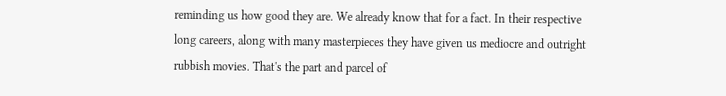reminding us how good they are. We already know that for a fact. In their respective long careers, along with many masterpieces they have given us mediocre and outright rubbish movies. That's the part and parcel of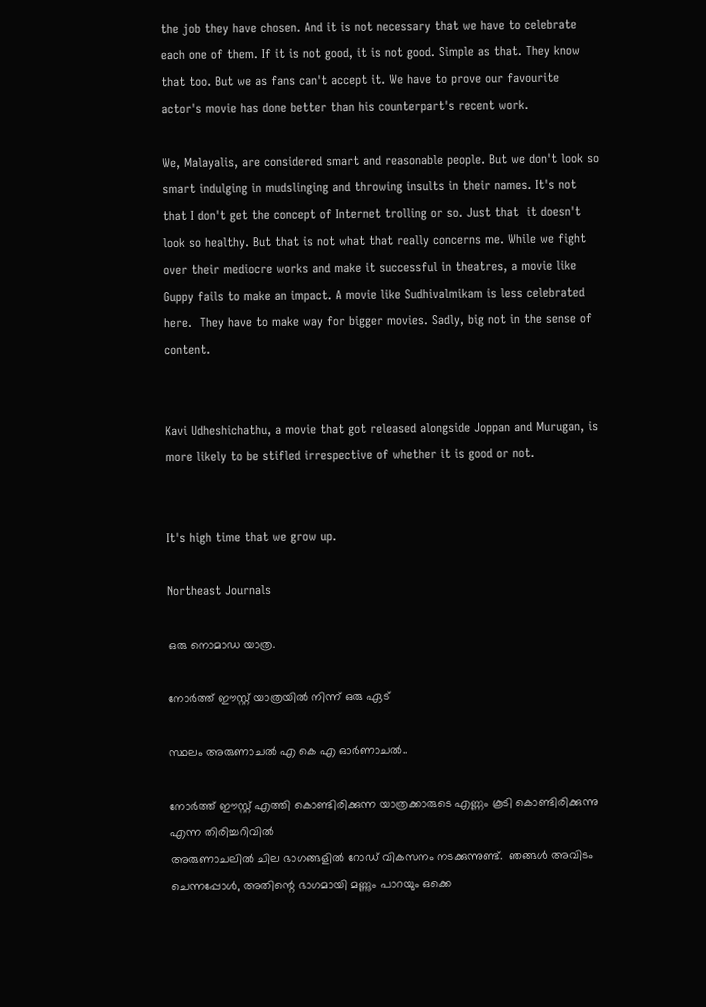the job they have chosen. And it is not necessary that we have to celebrate each one of them. If it is not good, it is not good. Simple as that. They know that too. But we as fans can't accept it. We have to prove our favourite actor's movie has done better than his counterpart's recent work.

We, Malayalis, are considered smart and reasonable people. But we don't look so smart indulging in mudslinging and throwing insults in their names. It's not that I don't get the concept of Internet trolling or so. Just that  it doesn't look so healthy. But that is not what that really concerns me. While we fight over their mediocre works and make it successful in theatres, a movie like Guppy fails to make an impact. A movie like Sudhivalmikam is less celebrated here.  They have to make way for bigger movies. Sadly, big not in the sense of content.


Kavi Udheshichathu, a movie that got released alongside Joppan and Murugan, is more likely to be stifled irrespective of whether it is good or not.


It's high time that we grow up.

Northeast Journals

ഒരു നൊമാഡ യാത്ര.

നോർത്ത് ഈസ്റ്റ് യാത്രയിൽ നിന്ന് ഒരു ഏട്

സ്ഥലം അരുണാചൽ എ കെ എ ഓർണാചൽ..

നോർത്ത് ഈസ്റ്റ് എത്തി കൊണ്ടിരിക്കുന്ന യാത്രക്കാരുടെ എണ്ണം കൂടി കൊണ്ടിരിക്കുന്നു എന്ന തിരിച്ചറിവിൽ
അരുണാചലിൽ ചില ഭാഗങ്ങളിൽ റോഡ് വികസനം നടക്കുന്നുണ്ട്.  ഞങ്ങൾ അവിടം ചെന്നപ്പോൾ, അതിന്റെ ഭാഗമായി മണ്ണും പാറയും ഒക്കെ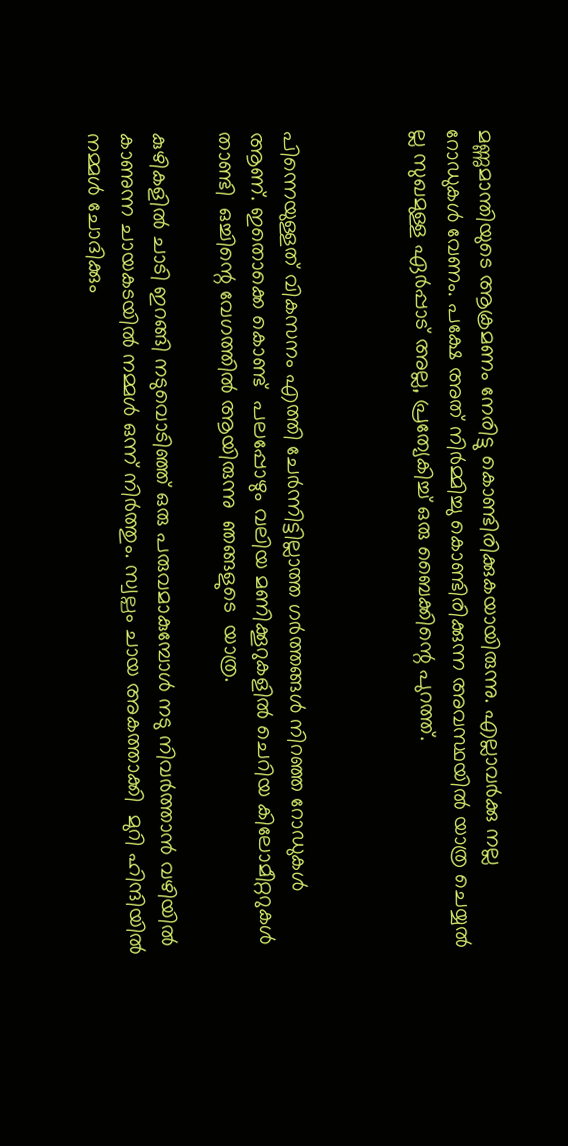മണ്ണുമാന്തിയുടെ ആക്രമണം നേരിട്ടു കൊണ്ടിരിക്കുകയായിരുന്നു. എല്ലാവർക്കു നല്ല റോഡുകൾ വേണം. പക്ഷേ അത് നിർമ്മിച്ചു കൊണ്ടിരിക്കുന്ന അവസ്ഥയിൽ യാത്ര ചെയ്യൽ ല്ല സുഖമുള്ള ഏർപ്പാട് അല്ല, പ്രത്യേകിച്ച് ഒരു ബൈക്കിന്റെ പുറത്ത്.



പിന്നെയുള്ളത് വികസനം എത്തി ചേർന്നിട്ടില്ലാത്ത ഗർത്തങ്ങൾ നിറഞ്ഞ റോഡുകൾ ആണ്. ഇതൊക്കെ കൊണ്ട്  പലപ്പോഴും വലിയ മണിക്കൂറുകളിൽ ചെറിയ കിലോമീറ്ററുകൾ താണ്ടി  ഒച്ചിന്റെ വേഗത്തിൽ ആയിരുന്നു  ഞങ്ങളുടെ  യാത്ര.

കുഴികളിൽ ചാടി ഇറങ്ങി നടുവൊടിഞ്ഞ് ഒരു പരുവമാകുമ്പോൾ നടു നിവർത്താൻ വഴിയിൽ കാണുന്ന ചായകടയിൽ നമ്മൾ ഒന്ന് നിർത്തും. സ്വല്പം ചായ അകത്താക്കി  മുറി ഹിന്ദിയിൽ നമ്മൾ ചോദിക്കും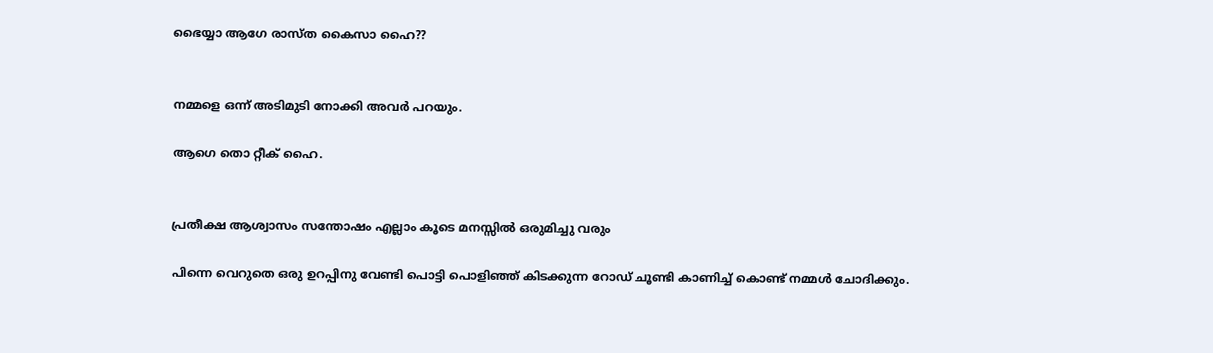ഭൈയ്യാ ആഗേ രാസ്ത കൈസാ ഹൈ??


നമ്മളെ ഒന്ന് അടിമുടി നോക്കി അവർ പറയും.

ആഗെ തൊ റ്റീക് ഹൈ.


പ്രതീക്ഷ ആശ്വാസം സന്തോഷം എല്ലാം കൂടെ മനസ്സിൽ ഒരുമിച്ചു വരും

പിന്നെ വെറുതെ ഒരു ഉറപ്പിനു വേണ്ടി പൊട്ടി പൊളിഞ്ഞ് കിടക്കുന്ന റോഡ്‌ ചൂണ്ടി കാണിച്ച്‌ കൊണ്ട് നമ്മൾ ചോദിക്കും.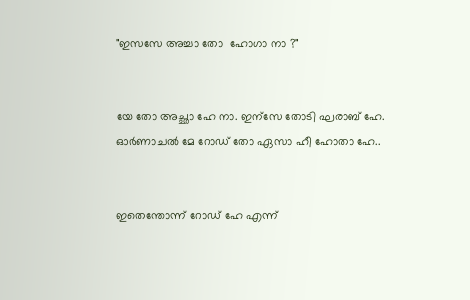"ഇസസേ അച്ചാ തോ  ഹോഗാ നാ ?"


യേ തോ അച്ഛാ ഹേ നാ. ഇന്സേ തോടി ഘരാബ് ഹേ. ഓർണാചൽ മേ റോഡ് തോ ഏസാ ഹീ ഹോതാ ഹേ..


ഇതെന്തോന്ന് റോഡ് ഹേ എന്ന്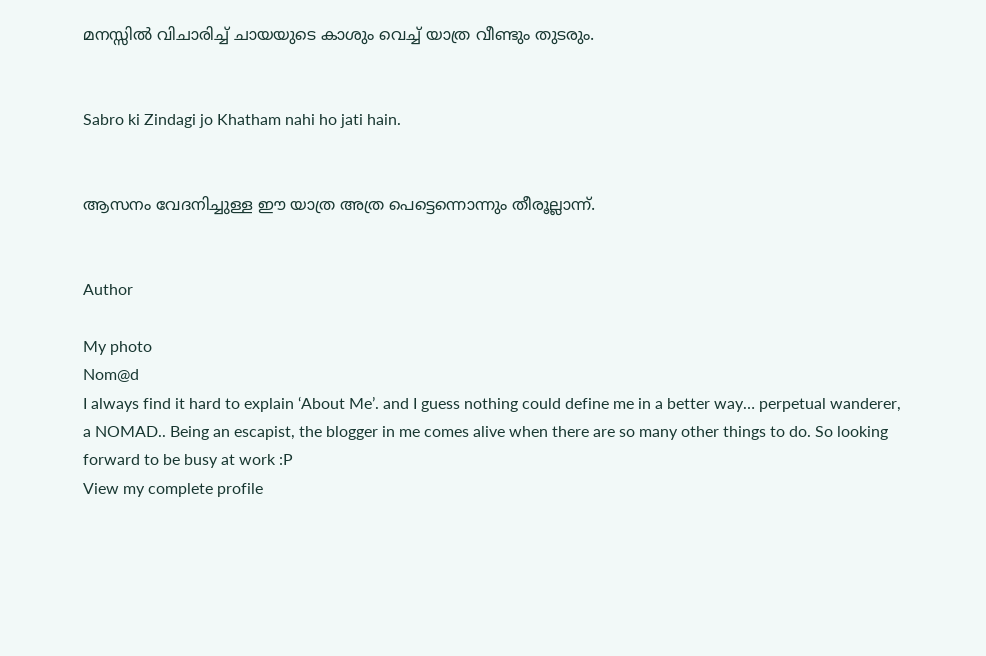മനസ്സിൽ വിചാരിച്ച് ചായയുടെ കാശും വെച്ച് യാത്ര വീണ്ടും തുടരും.


Sabro ki Zindagi jo Khatham nahi ho jati hain.


ആസനം വേദനിച്ചുള്ള ഈ യാത്ര അത്ര പെട്ടെന്നൊന്നും തീരൂല്ലാന്ന്.


Author

My photo
Nom@d
I always find it hard to explain ‘About Me’. and I guess nothing could define me in a better way… perpetual wanderer, a NOMAD.. Being an escapist, the blogger in me comes alive when there are so many other things to do. So looking forward to be busy at work :P
View my complete profile